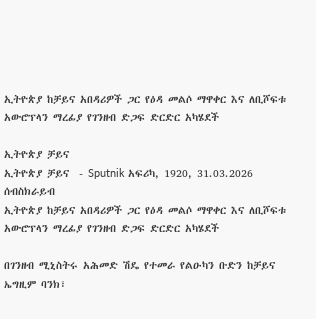ኢትዮጵያ ከቻይና አበዳሪዎች ጋር የዕዳ መልሶ ማዋቀር እና ለቢሾፍቱ አውሮፕላን ማረፊያ የገንዘብ ድጋፍ ድርድር አካሄደች

ኢትዮጵያ ቻይና
ኢትዮጵያ ቻይና  - Sputnik አፍሪካ, 1920, 31.03.2026
ሰብስክራይብ
ኢትዮጵያ ከቻይና አበዳሪዎች ጋር የዕዳ መልሶ ማዋቀር እና ለቢሾፍቱ አውሮፕላን ማረፊያ የገንዘብ ድጋፍ ድርድር አካሄደች

በገንዘብ ሚኒስትሩ አሕመድ ሽዴ የተመራ የልዑካን ቡድን ከቻይና ኤግዚም ባንክ፣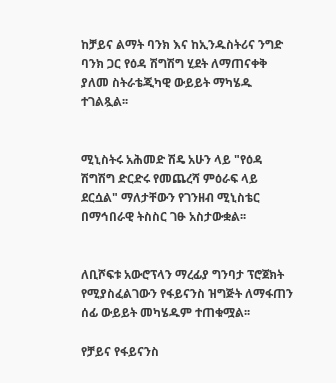ከቻይና ልማት ባንክ እና ከኢንዱስትሪና ንግድ ባንክ ጋር የዕዳ ሽግሽግ ሂደት ለማጠናቀቅ ያለመ ስትራቴጂካዊ ውይይት ማካሄዱ ተገልጿል፡፡


ሚኒስትሩ አሕመድ ሽዴ አሁን ላይ "የዕዳ ሽግሽግ ድርድሩ የመጨረሻ ምዕራፍ ላይ ደርሷል" ማለታቸውን የገንዘብ ሚኒስቴር በማኅበራዊ ትስስር ገፁ አስታውቋል፡፡


ለቢሾፍቱ አውሮፕላን ማረፊያ ግንባታ ፕሮጀክት የሚያስፈልገውን የፋይናንስ ዝግጅት ለማፋጠን ሰፊ ውይይት መካሄዱም ተጠቁሟል፡፡

የቻይና የፋይናንስ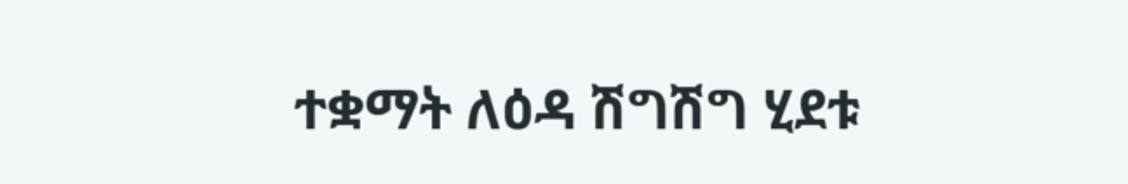ተቋማት ለዕዳ ሽግሽግ ሂደቱ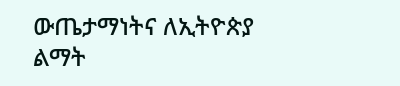ውጤታማነትና ለኢትዮጵያ ልማት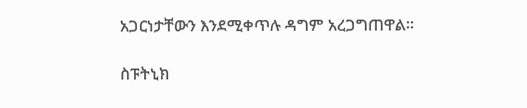አጋርነታቸውን እንደሚቀጥሉ ዳግም አረጋግጠዋል።

ስፑትኒክ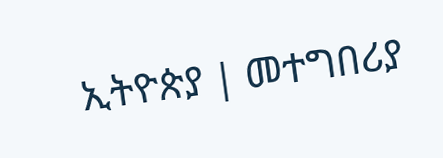ኢትዮጵያ | መተግበሪያ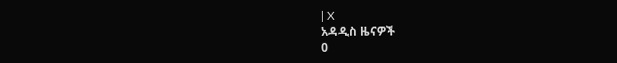| X
አዳዲስ ዜናዎች
0